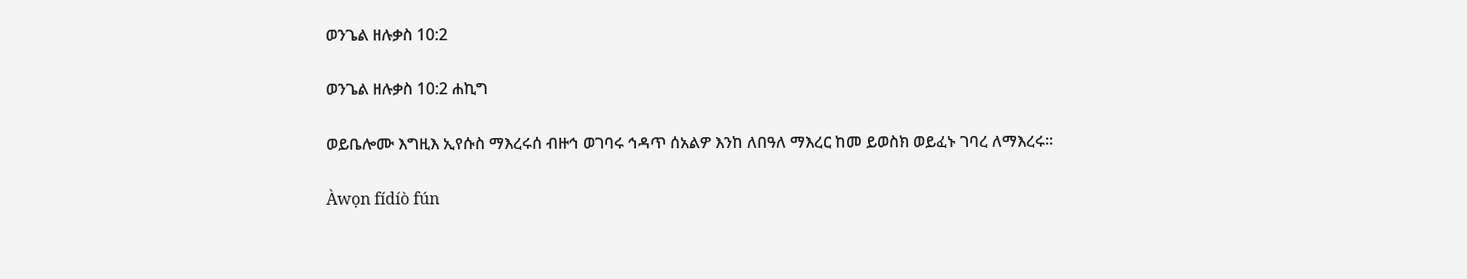ወንጌል ዘሉቃስ 10:2

ወንጌል ዘሉቃስ 10:2 ሐኪግ

ወይቤሎሙ እግዚእ ኢየሱስ ማእረሩሰ ብዙኅ ወገባሩ ኅዳጥ ሰአልዎ እንከ ለበዓለ ማእረር ከመ ይወስክ ወይፈኑ ገባረ ለማእረሩ።

Àwọn fídíò fún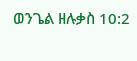ወንጌል ዘሉቃስ 10:2